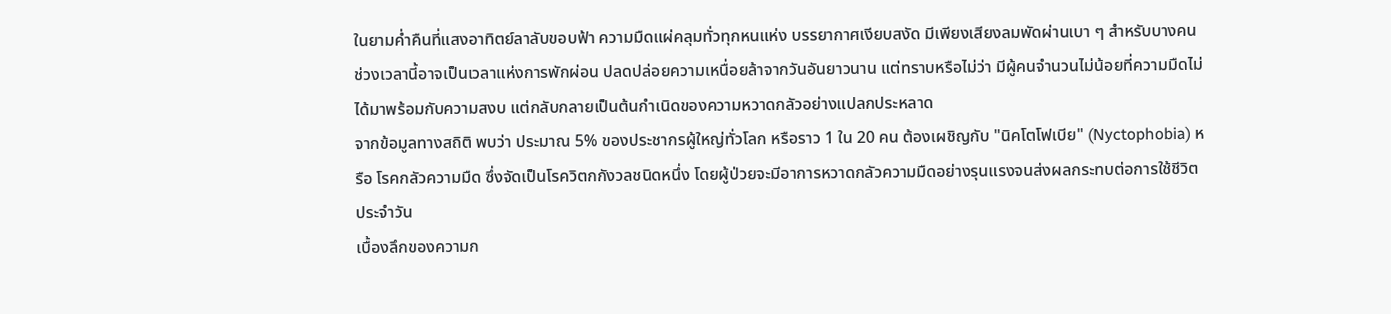ในยามค่ำคืนที่แสงอาทิตย์ลาลับขอบฟ้า ความมืดแผ่คลุมทั่วทุกหนแห่ง บรรยากาศเงียบสงัด มีเพียงเสียงลมพัดผ่านเบา ๆ สำหรับบางคน ช่วงเวลานี้อาจเป็นเวลาแห่งการพักผ่อน ปลดปล่อยความเหนื่อยล้าจากวันอันยาวนาน แต่ทราบหรือไม่ว่า มีผู้คนจำนวนไม่น้อยที่ความมืดไม่ได้มาพร้อมกับความสงบ แต่กลับกลายเป็นต้นกำเนิดของความหวาดกลัวอย่างแปลกประหลาด
จากข้อมูลทางสถิติ พบว่า ประมาณ 5% ของประชากรผู้ใหญ่ทั่วโลก หรือราว 1 ใน 20 คน ต้องเผชิญกับ "นิคโตโฟเบีย" (Nyctophobia) หรือ โรคกลัวความมืด ซึ่งจัดเป็นโรควิตกกังวลชนิดหนึ่ง โดยผู้ป่วยจะมีอาการหวาดกลัวความมืดอย่างรุนแรงจนส่งผลกระทบต่อการใช้ชีวิตประจำวัน
เบื้องลึกของความก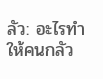ลัว: อะไรทำให้คนกลัว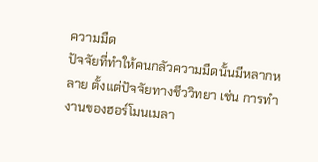ความมืด
ปัจจัยที่ทำให้คนกลัวความมืดนั้นมีหลากหลาย ตั้งแต่ปัจจัยทางชีววิทยา เช่น การทำงานของฮอร์โมนเมลา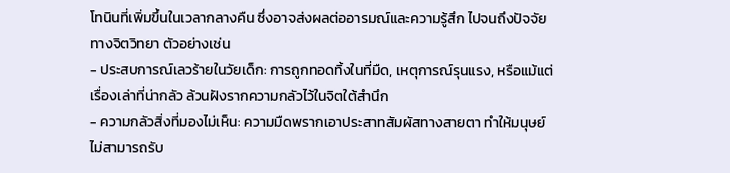โทนินที่เพิ่มขึ้นในเวลากลางคืน ซึ่งอาจส่งผลต่ออารมณ์และความรู้สึก ไปจนถึงปัจจัยทางจิตวิทยา ตัวอย่างเช่น
- ประสบการณ์เลวร้ายในวัยเด็ก: การถูกทอดทิ้งในที่มืด, เหตุการณ์รุนแรง, หรือแม้แต่เรื่องเล่าที่น่ากลัว ล้วนฝังรากความกลัวไว้ในจิตใต้สำนึก
- ความกลัวสิ่งที่มองไม่เห็น: ความมืดพรากเอาประสาทสัมผัสทางสายตา ทำให้มนุษย์ไม่สามารถรับ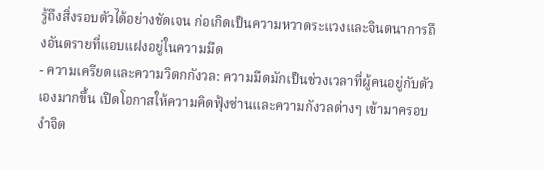รู้ถึงสิ่งรอบตัวได้อย่างชัดเจน ก่อเกิดเป็นความหวาดระแวงและจินตนาการถึงอันตรายที่แอบแฝงอยู่ในความมืด
- ความเครียดและความวิตกกังวล: ความมืดมักเป็นช่วงเวลาที่ผู้คนอยู่กับตัวเองมากขึ้น เปิดโอกาสให้ความคิดฟุ้งซ่านและความกังวลต่างๆ เข้ามาครอบงำจิต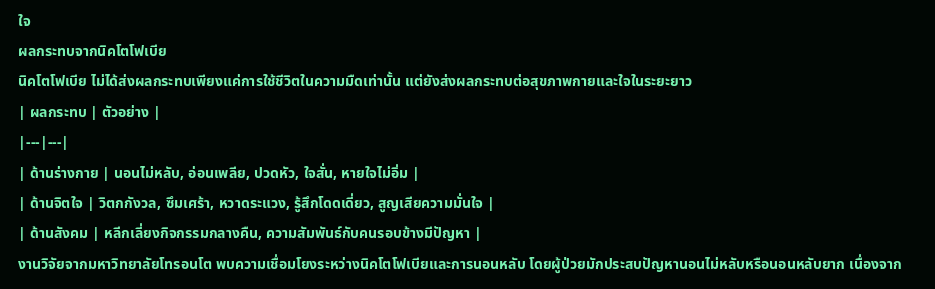ใจ
ผลกระทบจากนิคโตโฟเบีย
นิคโตโฟเบีย ไม่ได้ส่งผลกระทบเพียงแค่การใช้ชีวิตในความมืดเท่านั้น แต่ยังส่งผลกระทบต่อสุขภาพกายและใจในระยะยาว
| ผลกระทบ | ตัวอย่าง |
|---|---|
| ด้านร่างกาย | นอนไม่หลับ, อ่อนเพลีย, ปวดหัว, ใจสั่น, หายใจไม่อิ่ม |
| ด้านจิตใจ | วิตกกังวล, ซึมเศร้า, หวาดระแวง, รู้สึกโดดเดี่ยว, สูญเสียความมั่นใจ |
| ด้านสังคม | หลีกเลี่ยงกิจกรรมกลางคืน, ความสัมพันธ์กับคนรอบข้างมีปัญหา |
งานวิจัยจากมหาวิทยาลัยโทรอนโต พบความเชื่อมโยงระหว่างนิคโตโฟเบียและการนอนหลับ โดยผู้ป่วยมักประสบปัญหานอนไม่หลับหรือนอนหลับยาก เนื่องจาก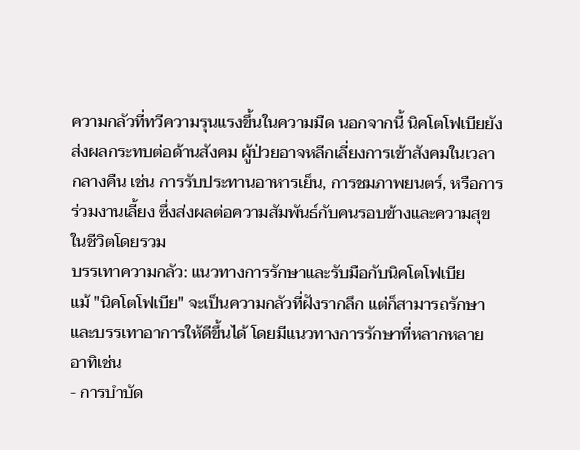ความกลัวที่ทวีความรุนแรงขึ้นในความมืด นอกจากนี้ นิคโตโฟเบียยังส่งผลกระทบต่อด้านสังคม ผู้ป่วยอาจหลีกเลี่ยงการเข้าสังคมในเวลากลางคืน เช่น การรับประทานอาหารเย็น, การชมภาพยนตร์, หรือการร่วมงานเลี้ยง ซึ่งส่งผลต่อความสัมพันธ์กับคนรอบข้างและความสุขในชีวิตโดยรวม
บรรเทาความกลัว: แนวทางการรักษาและรับมือกับนิคโตโฟเบีย
แม้ "นิคโตโฟเบีย" จะเป็นความกลัวที่ฝังรากลึก แต่ก็สามารถรักษาและบรรเทาอาการให้ดีขึ้นได้ โดยมีแนวทางการรักษาที่หลากหลาย อาทิเช่น
- การบำบัด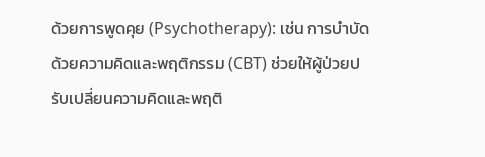ด้วยการพูดคุย (Psychotherapy): เช่น การบำบัดด้วยความคิดและพฤติกรรม (CBT) ช่วยให้ผู้ป่วยปรับเปลี่ยนความคิดและพฤติ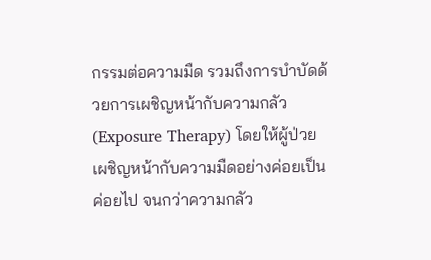กรรมต่อความมืด รวมถึงการบำบัดด้วยการเผชิญหน้ากับความกลัว (Exposure Therapy) โดยให้ผู้ป่วยเผชิญหน้ากับความมืดอย่างค่อยเป็นค่อยไป จนกว่าความกลัว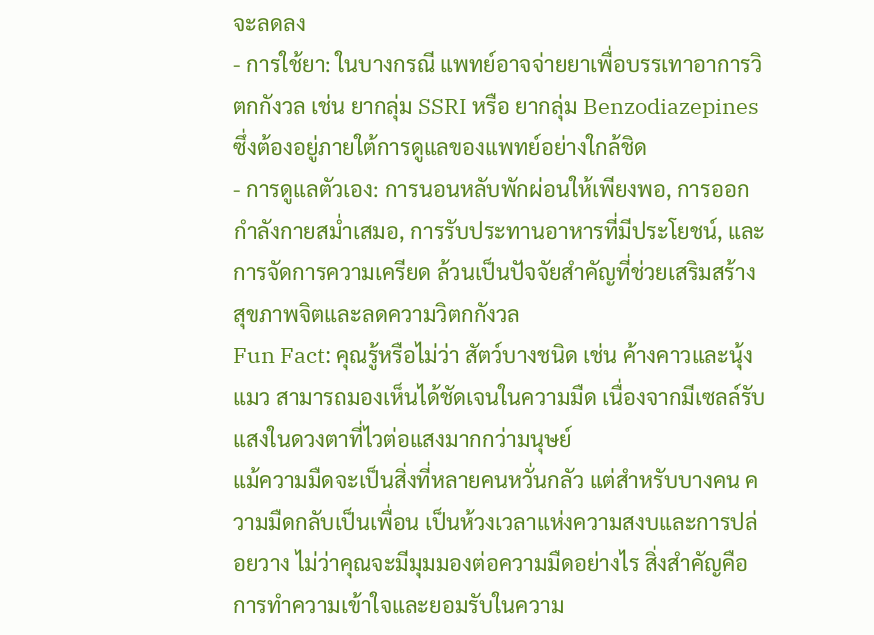จะลดลง
- การใช้ยา: ในบางกรณี แพทย์อาจจ่ายยาเพื่อบรรเทาอาการวิตกกังวล เช่น ยากลุ่ม SSRI หรือ ยากลุ่ม Benzodiazepines ซึ่งต้องอยู่ภายใต้การดูแลของแพทย์อย่างใกล้ชิด
- การดูแลตัวเอง: การนอนหลับพักผ่อนให้เพียงพอ, การออกกำลังกายสม่ำเสมอ, การรับประทานอาหารที่มีประโยชน์, และการจัดการความเครียด ล้วนเป็นปัจจัยสำคัญที่ช่วยเสริมสร้างสุขภาพจิตและลดความวิตกกังวล
Fun Fact: คุณรู้หรือไม่ว่า สัตว์บางชนิด เช่น ค้างคาวและนุ้งแมว สามารถมองเห็นได้ชัดเจนในความมืด เนื่องจากมีเซลล์รับแสงในดวงตาที่ไวต่อแสงมากกว่ามนุษย์
แม้ความมืดจะเป็นสิ่งที่หลายคนหวั่นกลัว แต่สำหรับบางคน ความมืดกลับเป็นเพื่อน เป็นห้วงเวลาแห่งความสงบและการปล่อยวาง ไม่ว่าคุณจะมีมุมมองต่อความมืดอย่างไร สิ่งสำคัญคือ การทำความเข้าใจและยอมรับในความ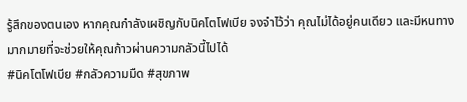รู้สึกของตนเอง หากคุณกำลังเผชิญกับนิคโตโฟเบีย จงจำไว้ว่า คุณไม่ได้อยู่คนเดียว และมีหนทางมากมายที่จะช่วยให้คุณก้าวผ่านความกลัวนี้ไปได้
#นิคโตโฟเบีย #กลัวความมืด #สุขภาพ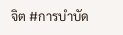จิต #การบำบัด